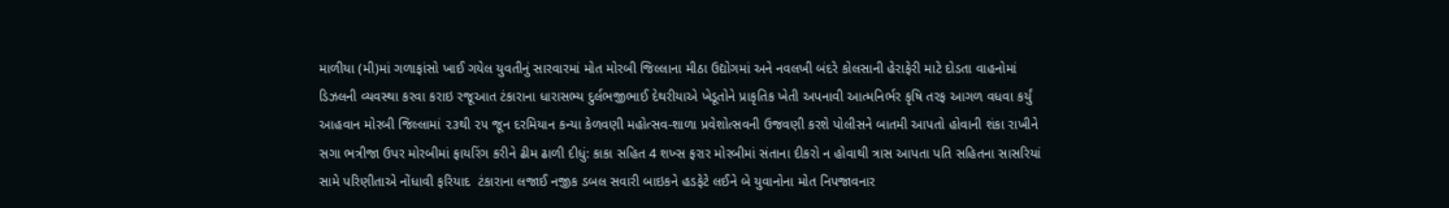માળીયા (મી)માં ગળાફાંસો ખાઈ ગયેલ યુવતીનું સારવારમાં મોત મોરબી જિલ્લાના મીઠા ઉદ્યોગમાં અને નવલખી બંદરે કોલસાની હેરાફેરી માટે દોડતા વાહનોમાં ડિઝલની વ્યવસ્થા કરવા કરાઇ રજૂઆત ટંકારાના ધારાસભ્ય દુર્લભજીભાઈ દેથરીયાએ ખેડૂતોને પ્રાકૃતિક ખેતી અપનાવી આત્મનિર્ભર કૃષિ તરફ આગળ વધવા કર્યું આહવાન મોરબી જિલ્લામાં ૨૩થી ૨૫ જૂન દરમિયાન કન્યા કેળવણી મહોત્સવ-શાળા પ્રવેશોત્સવની ઉજવણી કરશે પોલીસને બાતમી આપતો હોવાની શંકા રાખીને સગા ભત્રીજા ઉપર મોરબીમાં ફાયરિંગ કરીને ઢીમ ઢાળી દીધું: કાકા સહિત 4 શખ્સ ફરાર મોરબીમાં સંતાના દીકરો ન હોવાથી ત્રાસ આપતા પતિ સહિતના સાસરિયાં સામે પરિણીતાએ નોંધાવી ફરિયાદ  ટંકારાના લજાઈ નજીક ડબલ સવારી બાઇકને હડફેટે લઈને બે યુવાનોના મોત નિપજાવનાર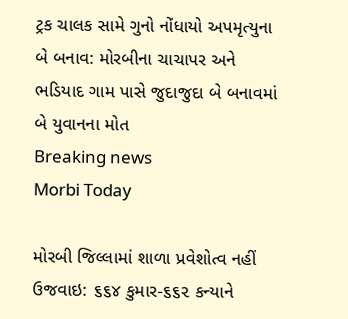ટ્રક ચાલક સામે ગુનો નોંધાયો અપમૃત્યુના બે બનાવ: મોરબીના ચાચાપર અને ભડિયાદ ગામ પાસે જુદાજુદા બે બનાવમાં બે યુવાનના મોત
Breaking news
Morbi Today

મોરબી જિલ્લામાં શાળા પ્રવેશોત્વ નહીં ઉજવાઇ: ૬૬૪ કુમાર-૬૬૨ કન્યાને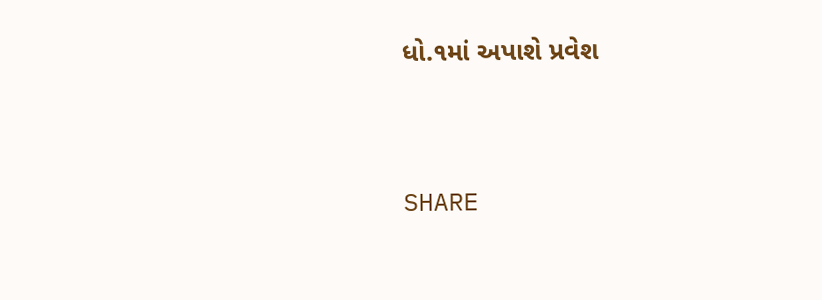ધો.૧માં અપાશે પ્રવેશ


SHARE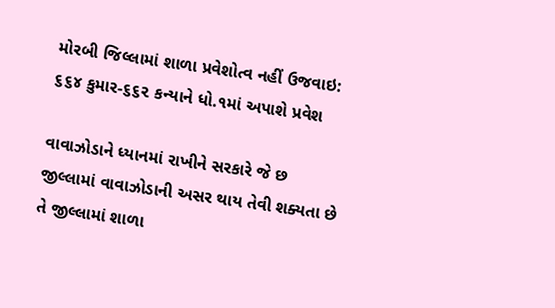મોરબી જિલ્લામાં શાળા પ્રવેશોત્વ નહીં ઉજવાઇ: ૬૬૪ કુમાર-૬૬૨ કન્યાને ધો.૧માં અપાશે પ્રવેશ

વાવાઝોડાને ધ્યાનમાં રાખીને સરકારે જે છ જીલ્લામાં વાવાઝોડાની અસર થાય તેવી શક્યતા છે તે જીલ્લામાં શાળા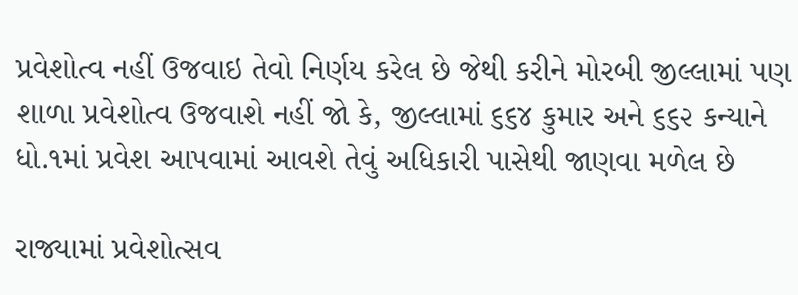પ્રવેશોત્વ નહીં ઉજવાઇ તેવો નિર્ણય કરેલ છે જેથી કરીને મોરબી જીલ્લામાં પણ શાળા પ્રવેશોત્વ ઉજવાશે નહીં જો કે, જીલ્લામાં ૬૬૪ કુમાર અને ૬૬૨ કન્યાને ધો.૧માં પ્રવેશ આપવામાં આવશે તેવું અધિકારી પાસેથી જાણવા મળેલ છે

રાજ્યામાં પ્રવેશોત્સવ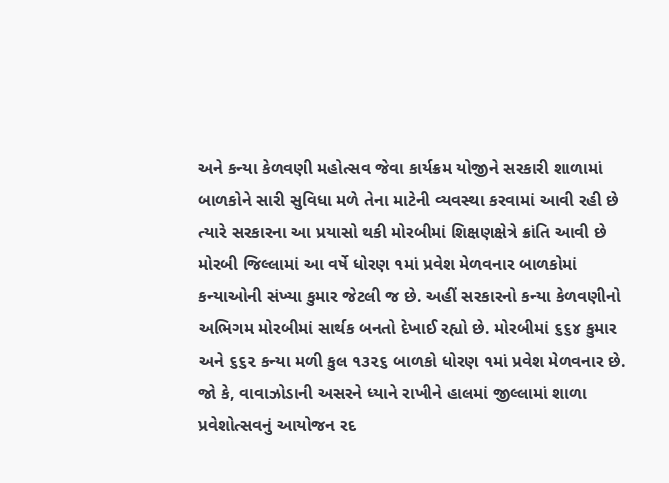અને કન્યા કેળવણી મહોત્સવ જેવા કાર્યક્રમ યોજીને સરકારી શાળામાં બાળકોને સારી સુવિધા મળે તેના માટેની વ્યવસ્થા કરવામાં આવી રહી છે ત્યારે સરકારના આ પ્રયાસો થકી મોરબીમાં શિક્ષણક્ષેત્રે ક્રાંતિ આવી છે મોરબી જિલ્લામાં આ વર્ષે ધોરણ ૧માં પ્રવેશ મેળવનાર બાળકોમાં કન્યાઓની સંખ્યા કુમાર જેટલી જ છે. અહીં સરકારનો કન્યા કેળવણીનો અભિગમ મોરબીમાં સાર્થક બનતો દેખાઈ રહ્યો છે. મોરબીમાં ૬૬૪ કુમાર અને ૬૬૨ કન્યા મળી કુલ ૧૩૨૬ બાળકો ધોરણ ૧માં પ્રવેશ મેળવનાર છે. જો કે, વાવાઝોડાની અસરને ધ્યાને રાખીને હાલમાં જીલ્લામાં શાળા પ્રવેશોત્સવનું આયોજન રદ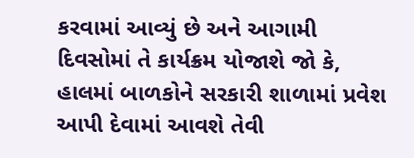કરવામાં આવ્યું છે અને આગામી દિવસોમાં તે કાર્યક્રમ યોજાશે જો કે, હાલમાં બાળકોને સરકારી શાળામાં પ્રવેશ આપી દેવામાં આવશે તેવી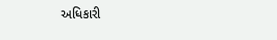અધિકારી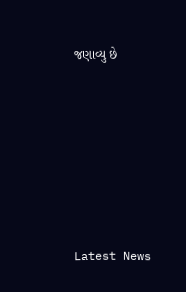જણાવ્યુ છે






Latest News